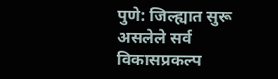पुणे: जिल्ह्यात सुरू असलेले सर्व विकासप्रकल्प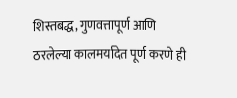शिस्तबद्ध, गुणवत्तापूर्ण आणि ठरलेल्या कालमर्यादेत पूर्ण करणे ही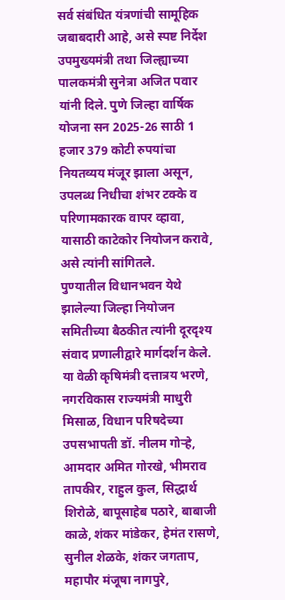सर्व संबंधित यंत्रणांची सामूहिक जबाबदारी आहे, असे स्पष्ट निर्देश उपमुख्यमंत्री तथा जिल्ह्याच्या पालकमंत्री सुनेत्रा अजित पवार यांनी दिले. पुणे जिल्हा वार्षिक योजना सन 2025-26 साठी 1 हजार 379 कोटी रुपयांचा नियतव्यय मंजूर झाला असून, उपलब्ध निधीचा शंभर टक्के व परिणामकारक वापर व्हावा, यासाठी काटेकोर नियोजन करावे, असे त्यांनी सांगितले.
पुण्यातील विधानभवन येथे झालेल्या जिल्हा नियोजन समितीच्या बैठकीत त्यांनी दूरदृश्य संवाद प्रणालीद्वारे मार्गदर्शन केले. या वेळी कृषिमंत्री दत्तात्रय भरणे, नगरविकास राज्यमंत्री माधुरी मिसाळ, विधान परिषदेच्या उपसभापती डॉ. नीलम गोऱ्हे, आमदार अमित गोरखे, भीमराव तापकीर, राहुल कुल, सिद्धार्थ शिरोळे, बापूसाहेब पठारे, बाबाजी काळे, शंकर मांडेकर, हेमंत रासणे, सुनील शेळके, शंकर जगताप, महापौर मंजूषा नागपुरे,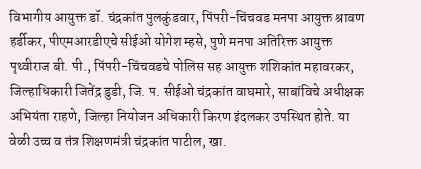विभागीय आयुक्त डॉ. चंद्रकांत पुलकुंडवार, पिंपरी-चिंचवड मनपा आयुक्त श्रावण हर्डीकर, पीएमआरडीएचे सीईओ योगेश म्हसे, पुणे मनपा अतिरिक्त आयुक्त पृथ्वीराज बी. पी., पिंपरी-चिंचवडचे पोलिस सह आयुक्त शशिकांत महावरकर, जिल्हाधिकारी जितेंद्र डुडी, जि. प. सीईओ चंद्रकांत वाघमारे, साबांविचे अधीक्षक अभियंता राहणे, जिल्हा नियोजन अधिकारी किरण इंदलकर उपस्थित होते. या वेळी उच्च व तंत्र शिक्षणमंत्री चंद्रकांत पाटील, खा.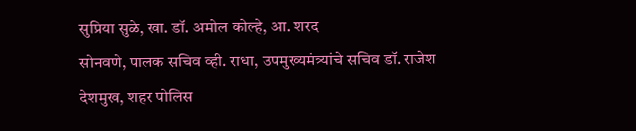सुप्रिया सुळे, खा. डॉ. अमोल कोल्हे, आ. शरद
सोनवणे, पालक सचिव व्ही. राधा, उपमुख्यमंत्र्यांचे सचिव डॉ. राजेश देशमुख, शहर पोलिस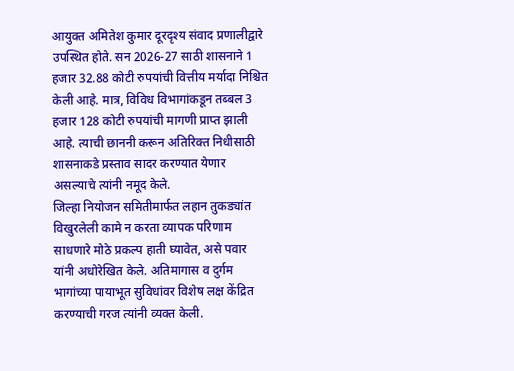आयुक्त अमितेश कुमार दूरदृश्य संवाद प्रणालीद्वारे उपस्थित होते. सन 2026-27 साठी शासनाने 1 हजार 32.88 कोटी रुपयांची वित्तीय मर्यादा निश्चित केली आहे. मात्र, विविध विभागांकडून तब्बल 3 हजार 128 कोटी रुपयांची मागणी प्राप्त झाली आहे. त्याची छाननी करून अतिरिक्त निधीसाठी शासनाकडे प्रस्ताव सादर करण्यात येणार असल्याचे त्यांनी नमूद केले.
जिल्हा नियोजन समितीमार्फत लहान तुकड्यांत विखुरलेली कामे न करता व्यापक परिणाम साधणारे मोठे प्रकल्प हाती घ्यावेत, असे पवार यांनी अधोरेखित केले. अतिमागास व दुर्गम भागांच्या पायाभूत सुविधांवर विशेष लक्ष केंद्रित करण्याची गरज त्यांनी व्यक्त केली.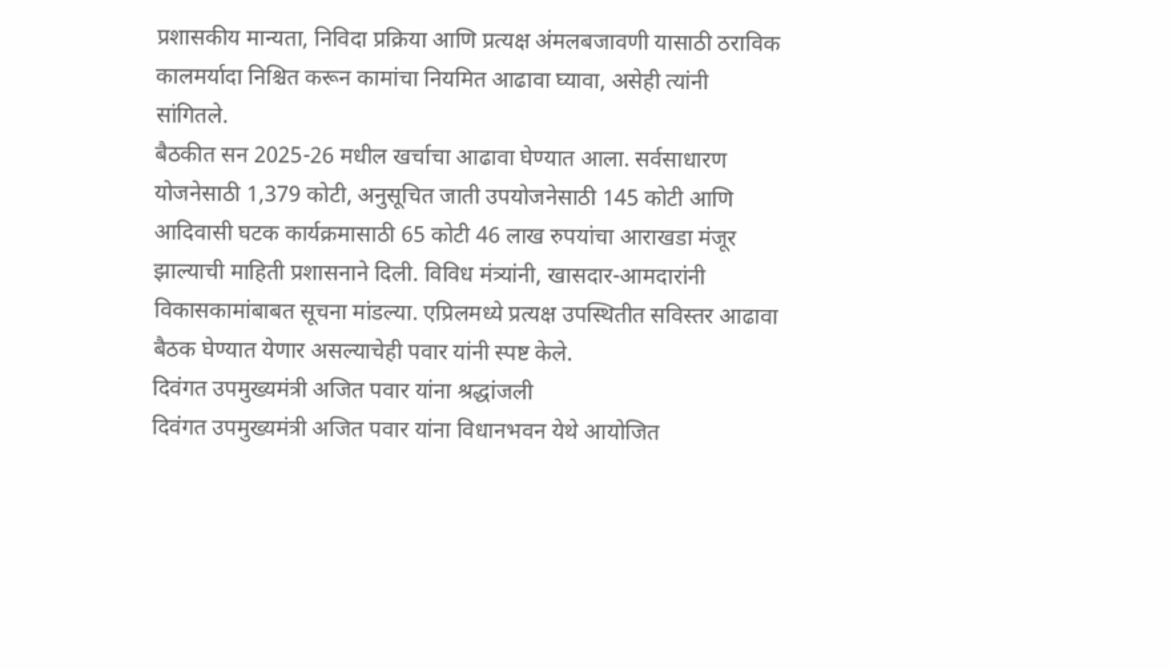प्रशासकीय मान्यता, निविदा प्रक्रिया आणि प्रत्यक्ष अंमलबजावणी यासाठी ठराविक कालमर्यादा निश्चित करून कामांचा नियमित आढावा घ्यावा, असेही त्यांनी सांगितले.
बैठकीत सन 2025-26 मधील खर्चाचा आढावा घेण्यात आला. सर्वसाधारण योजनेसाठी 1,379 कोटी, अनुसूचित जाती उपयोजनेसाठी 145 कोटी आणि आदिवासी घटक कार्यक्रमासाठी 65 कोटी 46 लाख रुपयांचा आराखडा मंजूर झाल्याची माहिती प्रशासनाने दिली. विविध मंत्र्यांनी, खासदार-आमदारांनी विकासकामांबाबत सूचना मांडल्या. एप्रिलमध्ये प्रत्यक्ष उपस्थितीत सविस्तर आढावा बैठक घेण्यात येणार असल्याचेही पवार यांनी स्पष्ट केले.
दिवंगत उपमुख्यमंत्री अजित पवार यांना श्रद्धांजली
दिवंगत उपमुख्यमंत्री अजित पवार यांना विधानभवन येथे आयोजित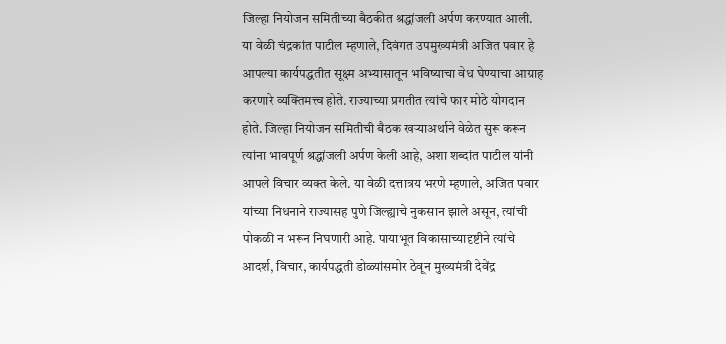जिल्हा नियोजन समितीच्या बैठकीत श्रद्धांजली अर्पण करण्यात आली. या वेळी चंद्रकांत पाटील म्हणाले, दिवंगत उपमुख्यमंत्री अजित पवार हे आपल्या कार्यपद्धतीत सूक्ष्म अभ्यासातून भविष्याचा वेध घेण्याचा आग्राह करणारे व्यक्तिमत्त्व होते. राज्याच्या प्रगतीत त्यांचे फार मोठे योगदान होते. जिल्हा नियोजन समितीची बैठक खऱ्याअर्थाने वेळेत सुरू करून त्यांना भावपूर्ण श्रद्धांजली अर्पण केली आहे, अशा शब्दांत पाटील यांनी आपले विचार व्यक्त केले. या वेळी दत्तात्रय भरणे म्हणाले, अजित पवार यांच्या निधनाने राज्यासह पुणे जिल्ह्याचे नुकसान झाले असून, त्यांची पोकळी न भरून निघणारी आहे. पायाभूत विकासाच्यादृष्टीने त्यांचे आदर्श, विचार, कार्यपद्धती डोळ्यांसमोर ठेवून मुख्यमंत्री देवेंद्र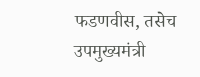फडणवीस, तसेच उपमुख्यमंत्री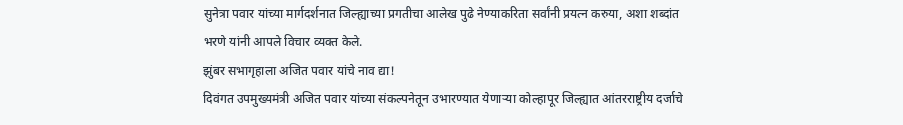सुनेत्रा पवार यांच्या मार्गदर्शनात जिल्ह्याच्या प्रगतीचा आलेख पुढे नेण्याकरिता सर्वांनी प्रयत्न करुया, अशा शब्दांत भरणे यांनी आपले विचार व्यक्त केले.
झुंबर सभागृहाला अजित पवार यांचे नाव द्या!
दिवंगत उपमुख्यमंत्री अजित पवार यांच्या संकल्पनेतून उभारण्यात येणाऱ्या कोल्हापूर जिल्ह्यात आंतरराष्ट्रीय दर्जाचे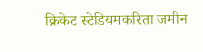क्रिकेट स्टेडियमकरिता जमीन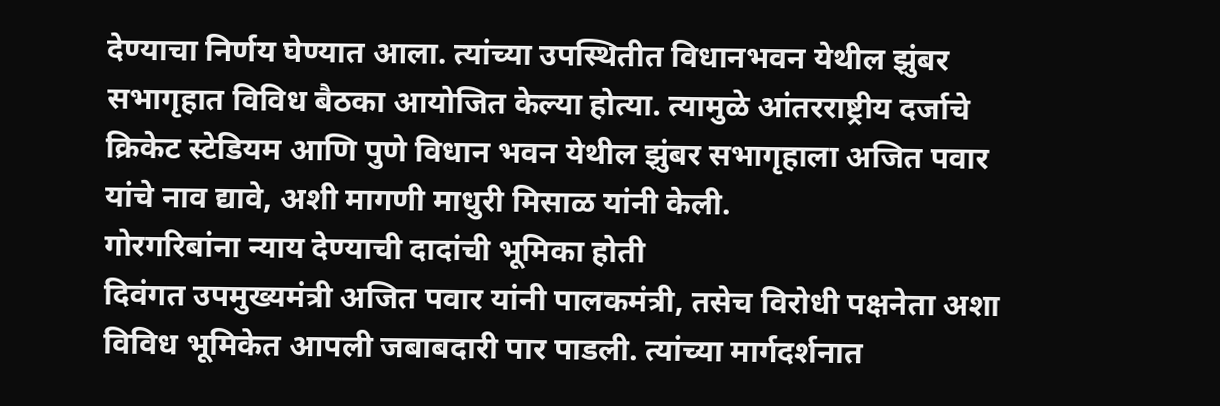देण्याचा निर्णय घेण्यात आला. त्यांच्या उपस्थितीत विधानभवन येथील झुंबर सभागृहात विविध बैठका आयोजित केल्या होत्या. त्यामुळे आंतरराष्ट्रीय दर्जाचे क्रिकेट स्टेडियम आणि पुणे विधान भवन येथील झुंबर सभागृहाला अजित पवार यांचे नाव द्यावे, अशी मागणी माधुरी मिसाळ यांनी केली.
गोरगरिबांना न्याय देण्याची दादांची भूमिका होती
दिवंगत उपमुख्यमंत्री अजित पवार यांनी पालकमंत्री, तसेच विरोधी पक्षनेता अशा विविध भूमिकेत आपली जबाबदारी पार पाडली. त्यांच्या मार्गदर्शनात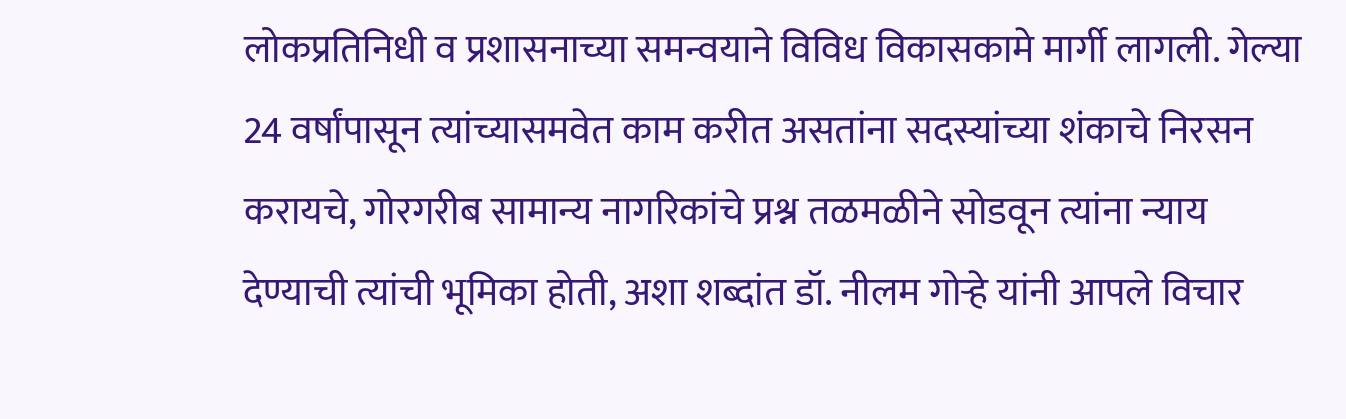लोकप्रतिनिधी व प्रशासनाच्या समन्वयाने विविध विकासकामे मार्गी लागली. गेल्या 24 वर्षांपासून त्यांच्यासमवेत काम करीत असतांना सदस्यांच्या शंकाचे निरसन करायचे, गोरगरीब सामान्य नागरिकांचे प्रश्न तळमळीने सोडवून त्यांना न्याय देण्याची त्यांची भूमिका होती, अशा शब्दांत डॉ. नीलम गोऱ्हे यांनी आपले विचार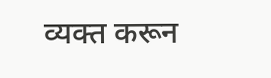व्यक्त करून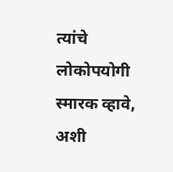त्यांचे लोकोपयोगी स्मारक व्हावे, अशी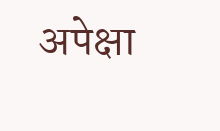अपेक्षा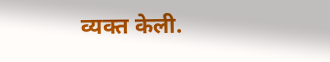व्यक्त केली.